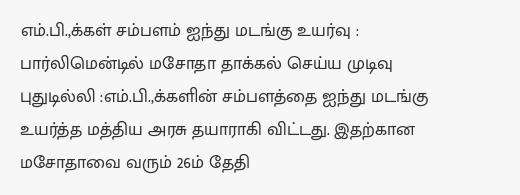எம்.பி.,க்கள் சம்பளம் ஐந்து மடங்கு உயர்வு : பார்லிமென்டில் மசோதா தாக்கல் செய்ய முடிவு
புதுடில்லி :எம்.பி.,க்களின் சம்பளத்தை ஐந்து மடங்கு உயர்த்த மத்திய அரசு தயாராகி விட்டது. இதற்கான மசோதாவை வரும் 26ம் தேதி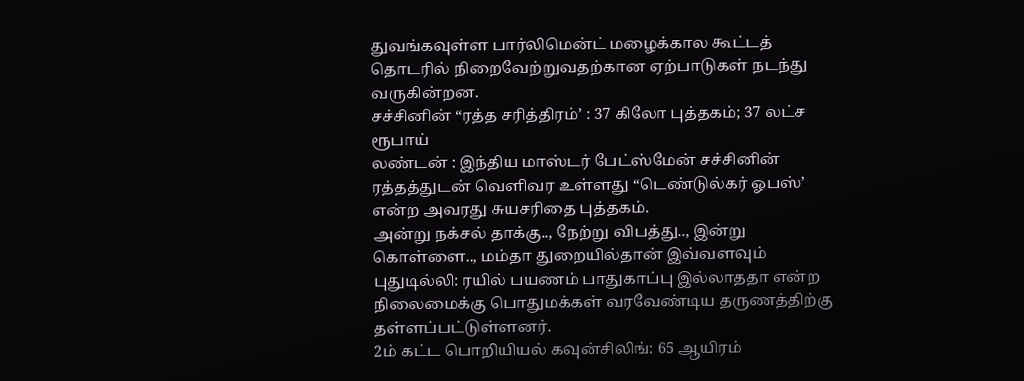துவங்கவுள்ள பார்லிமென்ட் மழைக்கால கூட்டத் தொடரில் நிறைவேற்றுவதற்கான ஏற்பாடுகள் நடந்து வருகின்றன.
சச்சினின் “ரத்த சரித்திரம்’ : 37 கிலோ புத்தகம்; 37 லட்ச ரூபாய்
லண்டன் : இந்திய மாஸ்டர் பேட்ஸ்மேன் சச்சினின் ரத்தத்துடன் வெளிவர உள்ளது “டெண்டுல்கர் ஓபஸ்’ என்ற அவரது சுயசரிதை புத்தகம்.
அன்று நக்சல் தாக்கு.., நேற்று விபத்து.., இன்று கொள்ளை.., மம்தா துறையில்தான் இவ்வளவும்
புதுடில்லி: ரயில் பயணம் பாதுகாப்பு இல்லாததா என்ற நிலைமைக்கு பொதுமக்கள் வரவேண்டிய தருணத்திற்கு தள்ளப்பட்டுள்ளனர்.
2ம் கட்ட பொறியியல் கவுன்சிலிங்: 65 ஆயிரம்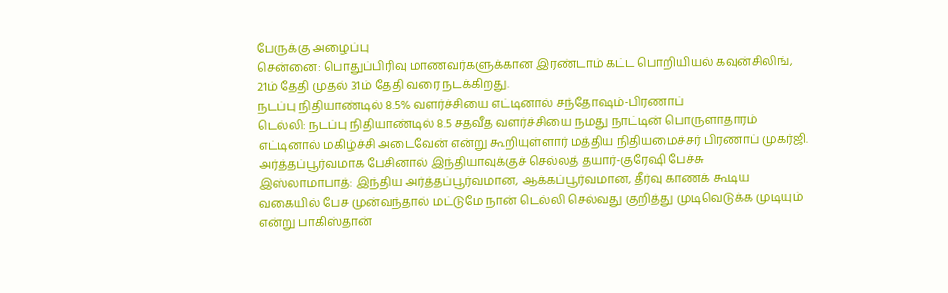பேருக்கு அழைப்பு
சென்னை: பொதுப்பிரிவு மாணவர்களுக்கான இரண்டாம் கட்ட பொறியியல் கவுன்சிலிங், 21ம் தேதி முதல் 31ம் தேதி வரை நடக்கிறது.
நடப்பு நிதியாண்டில் 8.5% வளர்ச்சியை எட்டினால் சந்தோஷம்-பிரணாப்
டெல்லி: நடப்பு நிதியாண்டில் 8.5 சதவீத வளர்ச்சியை நமது நாட்டின் பொருளாதாரம் எட்டினால் மகிழ்ச்சி அடைவேன் என்று கூறியுள்ளார் மத்திய நிதியமைச்சர் பிரணாப் முகர்ஜி.
அர்த்தப்பூர்வமாக பேசினால் இந்தியாவுக்குச் செல்லத் தயார்-குரேஷி பேச்சு
இஸ்லாமாபாத்: இந்திய அர்த்தப்பூர்வமான, ஆக்கப்பூர்வமான, தீர்வு காணக் கூடிய வகையில் பேச முன்வந்தால் மட்டுமே நான் டெல்லி செல்வது குறித்து முடிவெடுக்க முடியும் என்று பாகிஸ்தான்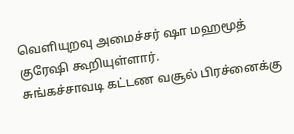வெளியுறவு அமைச்சர் ஷா மஹமூத் குரேஷி கூறியுள்ளார்.
சுங்கச்சாவடி கட்டண வசூல் பிரச்னைக்கு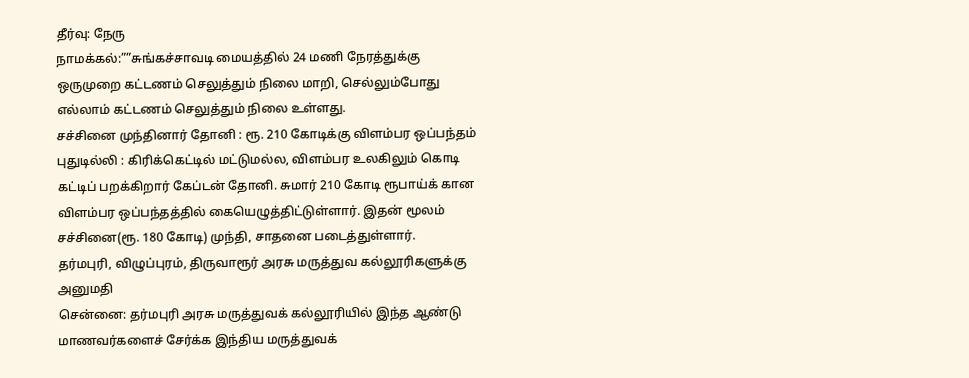தீர்வு: நேரு
நாமக்கல்:””சுங்கச்சாவடி மையத்தில் 24 மணி நேரத்துக்கு ஒருமுறை கட்டணம் செலுத்தும் நிலை மாறி, செல்லும்போது எல்லாம் கட்டணம் செலுத்தும் நிலை உள்ளது.
சச்சினை முந்தினார் தோனி : ரூ. 210 கோடிக்கு விளம்பர ஒப்பந்தம்
புதுடில்லி : கிரிக்கெட்டில் மட்டுமல்ல, விளம்பர உலகிலும் கொடி கட்டிப் பறக்கிறார் கேப்டன் தோனி. சுமார் 210 கோடி ரூபாய்க் கான விளம்பர ஒப்பந்தத்தில் கையெழுத்திட்டுள்ளார். இதன் மூலம் சச்சினை(ரூ. 180 கோடி) முந்தி, சாதனை படைத்துள்ளார்.
தர்மபுரி, விழுப்புரம், திருவாரூர் அரசு மருத்துவ கல்லூரிகளுக்கு அனுமதி
சென்னை: தர்மபுரி அரசு மருத்துவக் கல்லூரியில் இந்த ஆண்டு மாணவர்களைச் சேர்க்க இந்திய மருத்துவக்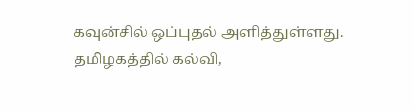கவுன்சில் ஒப்புதல் அளித்துள்ளது.
தமிழகத்தில் கல்வி,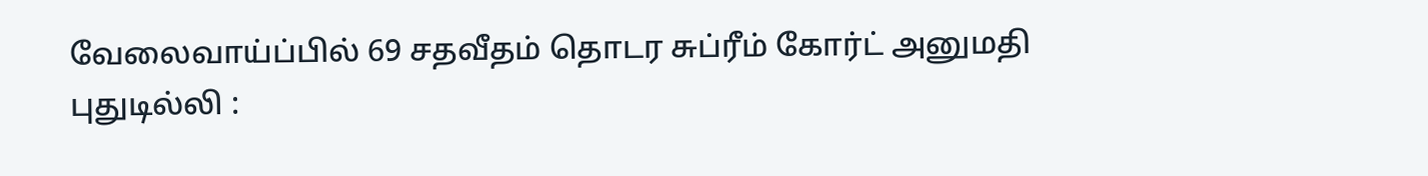வேலைவாய்ப்பில் 69 சதவீதம் தொடர சுப்ரீம் கோர்ட் அனுமதி
புதுடில்லி :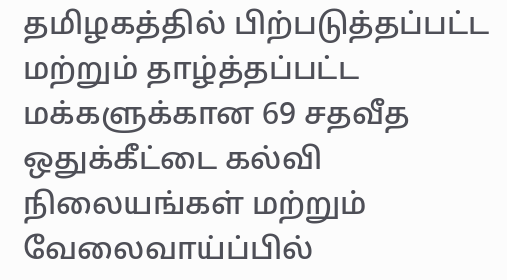தமிழகத்தில் பிற்படுத்தப்பட்ட மற்றும் தாழ்த்தப்பட்ட மக்களுக்கான 69 சதவீத ஒதுக்கீட்டை கல்வி நிலையங்கள் மற்றும் வேலைவாய்ப்பில்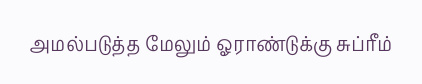அமல்படுத்த மேலும் ஓராண்டுக்கு சுப்ரீம்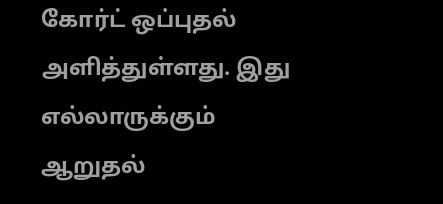கோர்ட் ஒப்புதல் அளித்துள்ளது. இது எல்லாருக்கும் ஆறுதல்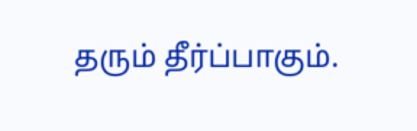தரும் தீர்ப்பாகும்.